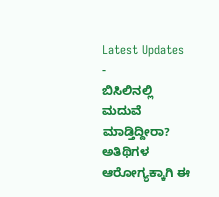Latest Updates
-
ಬಿಸಿಲಿನಲ್ಲಿ ಮದುವೆ ಮಾಡ್ತಿದ್ದೀರಾ? ಅತಿಥಿಗಳ ಆರೋಗ್ಯಕ್ಕಾಗಿ ಈ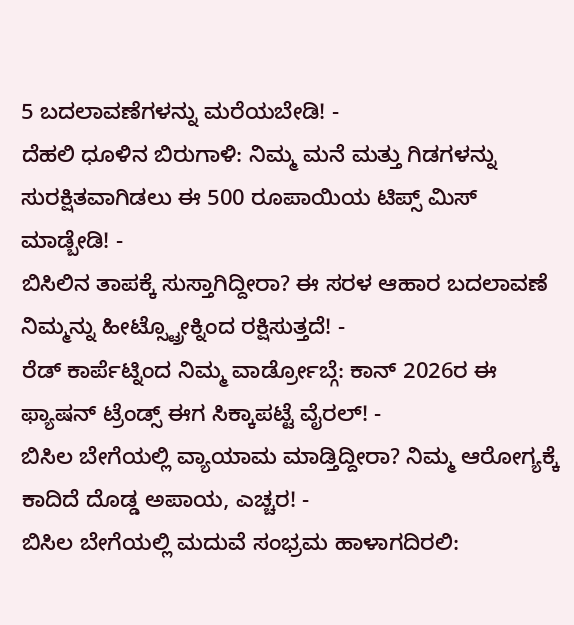5 ಬದಲಾವಣೆಗಳನ್ನು ಮರೆಯಬೇಡಿ! -
ದೆಹಲಿ ಧೂಳಿನ ಬಿರುಗಾಳಿ: ನಿಮ್ಮ ಮನೆ ಮತ್ತು ಗಿಡಗಳನ್ನು ಸುರಕ್ಷಿತವಾಗಿಡಲು ಈ 500 ರೂಪಾಯಿಯ ಟಿಪ್ಸ್ ಮಿಸ್ ಮಾಡ್ಬೇಡಿ! -
ಬಿಸಿಲಿನ ತಾಪಕ್ಕೆ ಸುಸ್ತಾಗಿದ್ದೀರಾ? ಈ ಸರಳ ಆಹಾರ ಬದಲಾವಣೆ ನಿಮ್ಮನ್ನು ಹೀಟ್ಸ್ಟ್ರೋಕ್ನಿಂದ ರಕ್ಷಿಸುತ್ತದೆ! -
ರೆಡ್ ಕಾರ್ಪೆಟ್ನಿಂದ ನಿಮ್ಮ ವಾರ್ಡ್ರೋಬ್ಗೆ: ಕಾನ್ 2026ರ ಈ ಫ್ಯಾಷನ್ ಟ್ರೆಂಡ್ಸ್ ಈಗ ಸಿಕ್ಕಾಪಟ್ಟೆ ವೈರಲ್! -
ಬಿಸಿಲ ಬೇಗೆಯಲ್ಲಿ ವ್ಯಾಯಾಮ ಮಾಡ್ತಿದ್ದೀರಾ? ನಿಮ್ಮ ಆರೋಗ್ಯಕ್ಕೆ ಕಾದಿದೆ ದೊಡ್ಡ ಅಪಾಯ, ಎಚ್ಚರ! -
ಬಿಸಿಲ ಬೇಗೆಯಲ್ಲಿ ಮದುವೆ ಸಂಭ್ರಮ ಹಾಳಾಗದಿರಲಿ: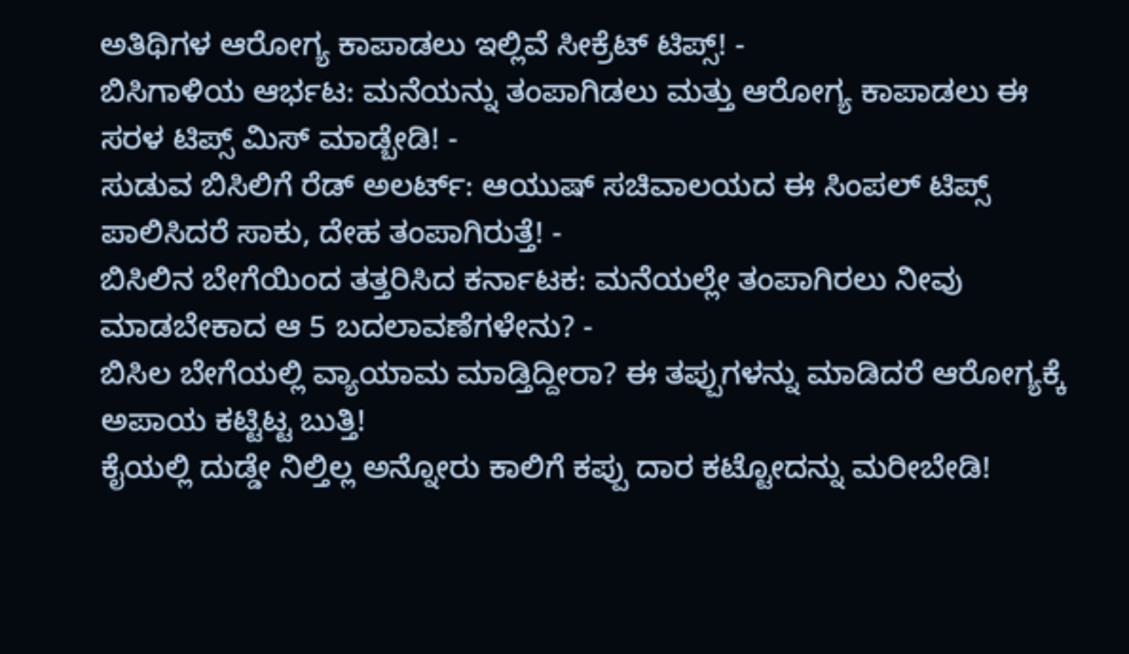ಅತಿಥಿಗಳ ಆರೋಗ್ಯ ಕಾಪಾಡಲು ಇಲ್ಲಿವೆ ಸೀಕ್ರೆಟ್ ಟಿಪ್ಸ್! -
ಬಿಸಿಗಾಳಿಯ ಆರ್ಭಟ: ಮನೆಯನ್ನು ತಂಪಾಗಿಡಲು ಮತ್ತು ಆರೋಗ್ಯ ಕಾಪಾಡಲು ಈ ಸರಳ ಟಿಪ್ಸ್ ಮಿಸ್ ಮಾಡ್ಬೇಡಿ! -
ಸುಡುವ ಬಿಸಿಲಿಗೆ ರೆಡ್ ಅಲರ್ಟ್: ಆಯುಷ್ ಸಚಿವಾಲಯದ ಈ ಸಿಂಪಲ್ ಟಿಪ್ಸ್ ಪಾಲಿಸಿದರೆ ಸಾಕು, ದೇಹ ತಂಪಾಗಿರುತ್ತೆ! -
ಬಿಸಿಲಿನ ಬೇಗೆಯಿಂದ ತತ್ತರಿಸಿದ ಕರ್ನಾಟಕ: ಮನೆಯಲ್ಲೇ ತಂಪಾಗಿರಲು ನೀವು ಮಾಡಬೇಕಾದ ಆ 5 ಬದಲಾವಣೆಗಳೇನು? -
ಬಿಸಿಲ ಬೇಗೆಯಲ್ಲಿ ವ್ಯಾಯಾಮ ಮಾಡ್ತಿದ್ದೀರಾ? ಈ ತಪ್ಪುಗಳನ್ನು ಮಾಡಿದರೆ ಆರೋಗ್ಯಕ್ಕೆ ಅಪಾಯ ಕಟ್ಟಿಟ್ಟ ಬುತ್ತಿ!
ಕೈಯಲ್ಲಿ ದುಡ್ಡೇ ನಿಲ್ತಿಲ್ಲ ಅನ್ನೋರು ಕಾಲಿಗೆ ಕಪ್ಪು ದಾರ ಕಟ್ಟೋದನ್ನು ಮರೀಬೇಡಿ!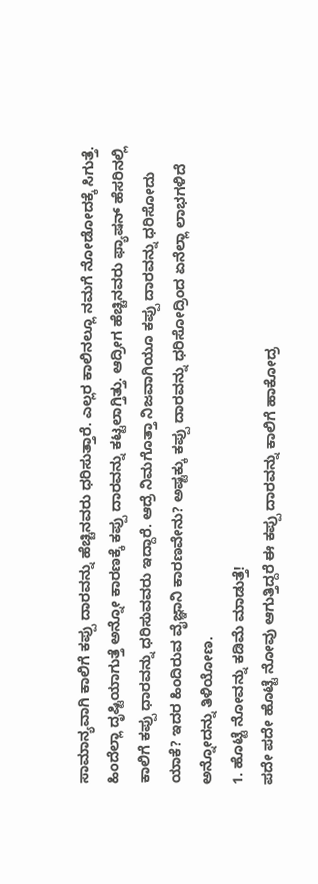ಸಾಮಾನ್ಯವಾಗಿ ಕಾಲಿಗೆ ಕಪ್ಪು ದಾರವನ್ನು ಹೆಚ್ಚಿನವರು ಧರಿಸುತ್ತಾರೆ. ಎಲ್ಲರ ಕಾಲಿನಲ್ಲೂ ನಮಗೆ ನೋಡೋದಕ್ಕೆ ಸಿಗುತ್ತೆ. ಹಿಂದೆಲ್ಲಾ ದೃಷ್ಟಿಯಾಗುತ್ತೆ ಅನ್ನೋ ಕಾರಣಕ್ಕೆ ಕಪ್ಪು ದಾರವನ್ನು ಕಟ್ಟಲಾಗ್ತಿತ್ತು. ಆದ್ರೀಗ ಹೆಚ್ಚಿನವರು ಫ್ಯಾಷನ್ ಹೆಸರಿನಲ್ಲಿ ಕಾಲಿಗೆ ಕಪ್ಪು ಧಾರವನ್ನು ಧರಿಸುವವರು ಇದ್ದಾರೆ. ಆದ್ರೆ ನಿಮಗೊತ್ತಾ ನಿಜವಾಗಿಯೂ ಕಪ್ಪು ದಾರವನ್ನು ಧರಿಸೋದು ಯಾಕೆ? ಇದರ ಹಿಂದಿರುವ ವೈಜ್ಞಾನಿ ಕಾರಣವೇನು? ಅಷ್ಟಕ್ಕು ಕಪ್ಪು ದಾರವನ್ನು ಧರಿಸೋದ್ರಿಂದ ಏನೆಲ್ಲಾ ಲಾಭಗಳಿದೆ ಅನ್ನೋದನ್ನು ತಿಳಿಯೋಣ.
1. ಹೊಟ್ಟೆ ನೋವನ್ನು ಕಡಿಮೆ ಮಾಡುತ್ತೆ!
ಪದೇ ಪದೇ ಹೊಟ್ಟೆ ನೋವು ಆಗುತ್ತಿದ್ದರೆ ಈ ಕಪ್ಪು ದಾರವನ್ನು ಕಾಲಿಗೆ ಹಾಕೋದ್ರ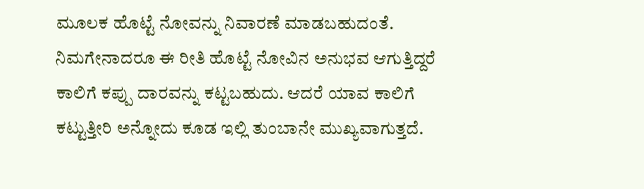ಮೂಲಕ ಹೊಟ್ಟೆ ನೋವನ್ನು ನಿವಾರಣೆ ಮಾಡಬಹುದಂತೆ. ನಿಮಗೇನಾದರೂ ಈ ರೀತಿ ಹೊಟ್ಟೆ ನೋವಿನ ಅನುಭವ ಆಗುತ್ತಿದ್ದರೆ ಕಾಲಿಗೆ ಕಪ್ಪು ದಾರವನ್ನು ಕಟ್ಟಬಹುದು. ಆದರೆ ಯಾವ ಕಾಲಿಗೆ ಕಟ್ಟುತ್ತೀರಿ ಅನ್ನೋದು ಕೂಡ ಇಲ್ಲಿ ತುಂಬಾನೇ ಮುಖ್ಯವಾಗುತ್ತದೆ.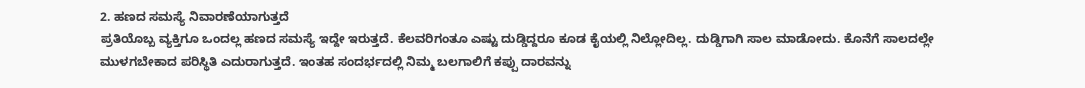2. ಹಣದ ಸಮಸ್ಯೆ ನಿವಾರಣೆಯಾಗುತ್ತದೆ
ಪ್ರತಿಯೊಬ್ಬ ವ್ಯಕ್ತಿಗೂ ಒಂದಲ್ಲ ಹಣದ ಸಮಸ್ಯೆ ಇದ್ದೇ ಇರುತ್ತದೆ. ಕೆಲವರಿಗಂತೂ ಎಷ್ಟು ದುಡ್ಡಿದ್ದರೂ ಕೂಡ ಕೈಯಲ್ಲಿ ನಿಲ್ಲೋದಿಲ್ಲ. ದುಡ್ಡಿಗಾಗಿ ಸಾಲ ಮಾಡೋದು. ಕೊನೆಗೆ ಸಾಲದಲ್ಲೇ ಮುಳಗಬೇಕಾದ ಪರಿಸ್ಥಿತಿ ಎದುರಾಗುತ್ತದೆ. ಇಂತಹ ಸಂದರ್ಭದಲ್ಲಿ ನಿಮ್ಮ ಬಲಗಾಲಿಗೆ ಕಪ್ಪು ದಾರವನ್ನು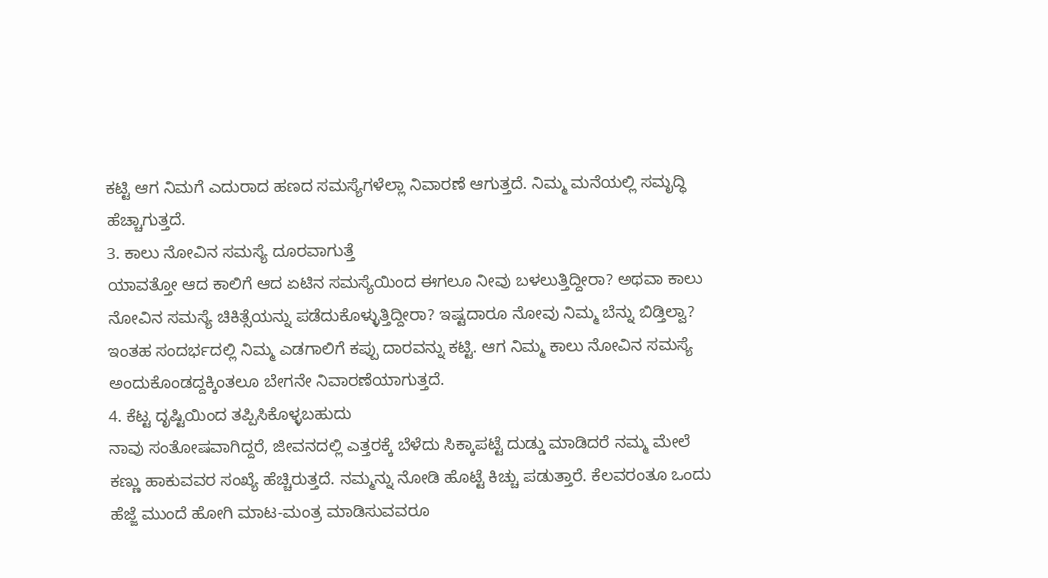ಕಟ್ಟಿ ಆಗ ನಿಮಗೆ ಎದುರಾದ ಹಣದ ಸಮಸ್ಯೆಗಳೆಲ್ಲಾ ನಿವಾರಣೆ ಆಗುತ್ತದೆ. ನಿಮ್ಮ ಮನೆಯಲ್ಲಿ ಸಮೃದ್ಧಿ ಹೆಚ್ಚಾಗುತ್ತದೆ.
3. ಕಾಲು ನೋವಿನ ಸಮಸ್ಯೆ ದೂರವಾಗುತ್ತೆ
ಯಾವತ್ತೋ ಆದ ಕಾಲಿಗೆ ಆದ ಏಟಿನ ಸಮಸ್ಯೆಯಿಂದ ಈಗಲೂ ನೀವು ಬಳಲುತ್ತಿದ್ದೀರಾ? ಅಥವಾ ಕಾಲು ನೋವಿನ ಸಮಸ್ಯೆ ಚಿಕಿತ್ಸೆಯನ್ನು ಪಡೆದುಕೊಳ್ಳುತ್ತಿದ್ದೀರಾ? ಇಷ್ಟದಾರೂ ನೋವು ನಿಮ್ಮ ಬೆನ್ನು ಬಿಡ್ತಿಲ್ವಾ? ಇಂತಹ ಸಂದರ್ಭದಲ್ಲಿ ನಿಮ್ಮ ಎಡಗಾಲಿಗೆ ಕಪ್ಪು ದಾರವನ್ನು ಕಟ್ಟಿ. ಆಗ ನಿಮ್ಮ ಕಾಲು ನೋವಿನ ಸಮಸ್ಯೆ ಅಂದುಕೊಂಡದ್ದಕ್ಕಿಂತಲೂ ಬೇಗನೇ ನಿವಾರಣೆಯಾಗುತ್ತದೆ.
4. ಕೆಟ್ಟ ದೃಷ್ಟಿಯಿಂದ ತಪ್ಪಿಸಿಕೊಳ್ಳಬಹುದು
ನಾವು ಸಂತೋಷವಾಗಿದ್ದರೆ, ಜೀವನದಲ್ಲಿ ಎತ್ತರಕ್ಕೆ ಬೆಳೆದು ಸಿಕ್ಕಾಪಟ್ಟೆ ದುಡ್ಡು ಮಾಡಿದರೆ ನಮ್ಮ ಮೇಲೆ ಕಣ್ಣು ಹಾಕುವವರ ಸಂಖ್ಯೆ ಹೆಚ್ಚಿರುತ್ತದೆ. ನಮ್ಮನ್ನು ನೋಡಿ ಹೊಟ್ಟೆ ಕಿಚ್ಚು ಪಡುತ್ತಾರೆ. ಕೆಲವರಂತೂ ಒಂದು ಹೆಜ್ಜೆ ಮುಂದೆ ಹೋಗಿ ಮಾಟ-ಮಂತ್ರ ಮಾಡಿಸುವವರೂ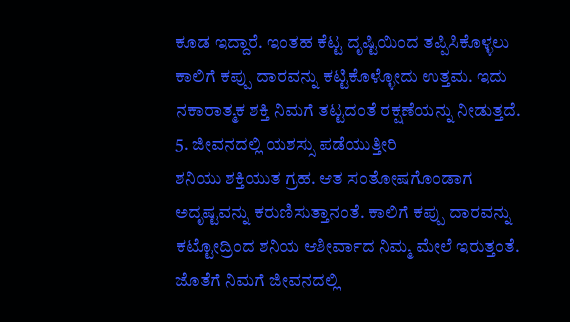ಕೂಡ ಇದ್ದಾರೆ. ಇಂತಹ ಕೆಟ್ಟ ದೃಷ್ಟಿಯಿಂದ ತಪ್ಪಿಸಿಕೊಳ್ಳಲು ಕಾಲಿಗೆ ಕಪ್ಪು ದಾರವನ್ನು ಕಟ್ಟಿಕೊಳ್ಳೋದು ಉತ್ತಮ. ಇದು ನಕಾರಾತ್ಮಕ ಶಕ್ತಿ ನಿಮಗೆ ತಟ್ಟದಂತೆ ರಕ್ಷಣೆಯನ್ನು ನೀಡುತ್ತದೆ.
5. ಜೀವನದಲ್ಲಿ ಯಶಸ್ಸು ಪಡೆಯುತ್ತೀರಿ
ಶನಿಯು ಶಕ್ತಿಯುತ ಗ್ರಹ. ಆತ ಸಂತೋಷಗೊಂಡಾಗ ಅದೃಷ್ಟವನ್ನು ಕರುಣಿಸುತ್ತಾನಂತೆ. ಕಾಲಿಗೆ ಕಪ್ಪು ದಾರವನ್ನು ಕಟ್ಟೋದ್ರಿಂದ ಶನಿಯ ಆಶೀರ್ವಾದ ನಿಮ್ಮ ಮೇಲೆ ಇರುತ್ತಂತೆ. ಜೊತೆಗೆ ನಿಮಗೆ ಜೀವನದಲ್ಲಿ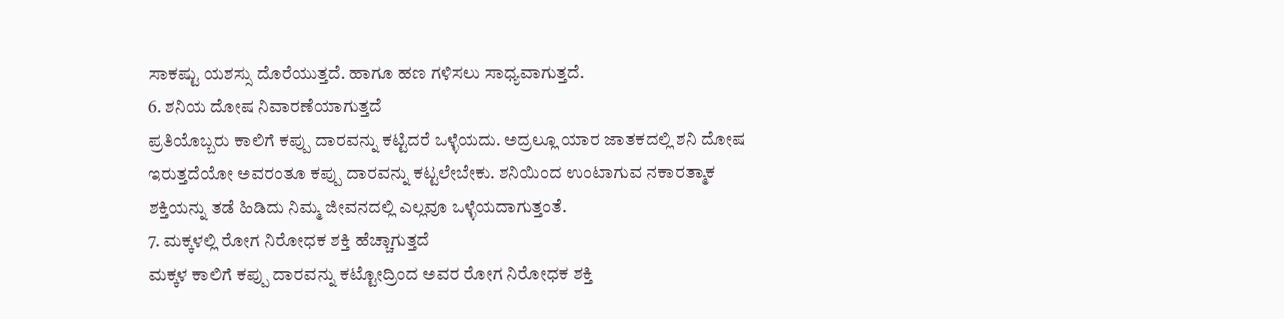ಸಾಕಷ್ಟು ಯಶಸ್ಸು ದೊರೆಯುತ್ತದೆ. ಹಾಗೂ ಹಣ ಗಳಿಸಲು ಸಾಧ್ಯವಾಗುತ್ತದೆ.
6. ಶನಿಯ ದೋಷ ನಿವಾರಣೆಯಾಗುತ್ತದೆ
ಪ್ರತಿಯೊಬ್ಬರು ಕಾಲಿಗೆ ಕಪ್ಪು ದಾರವನ್ನು ಕಟ್ಟಿದರೆ ಒಳ್ಳೆಯದು. ಅದ್ರಲ್ಲೂ ಯಾರ ಜಾತಕದಲ್ಲಿ ಶನಿ ದೋಷ ಇರುತ್ತದೆಯೋ ಅವರಂತೂ ಕಪ್ಪು ದಾರವನ್ನು ಕಟ್ಟಲೇಬೇಕು. ಶನಿಯಿಂದ ಉಂಟಾಗುವ ನಕಾರತ್ಮಾಕ ಶಕ್ತಿಯನ್ನು ತಡೆ ಹಿಡಿದು ನಿಮ್ಮ ಜೀವನದಲ್ಲಿ ಎಲ್ಲವೂ ಒಳ್ಳೆಯದಾಗುತ್ತಂತೆ.
7. ಮಕ್ಕಳಲ್ಲಿ ರೋಗ ನಿರೋಧಕ ಶಕ್ತಿ ಹೆಚ್ಚಾಗುತ್ತದೆ
ಮಕ್ಕಳ ಕಾಲಿಗೆ ಕಪ್ಪು ದಾರವನ್ನು ಕಟ್ಟೋದ್ರಿಂದ ಅವರ ರೋಗ ನಿರೋಧಕ ಶಕ್ತಿ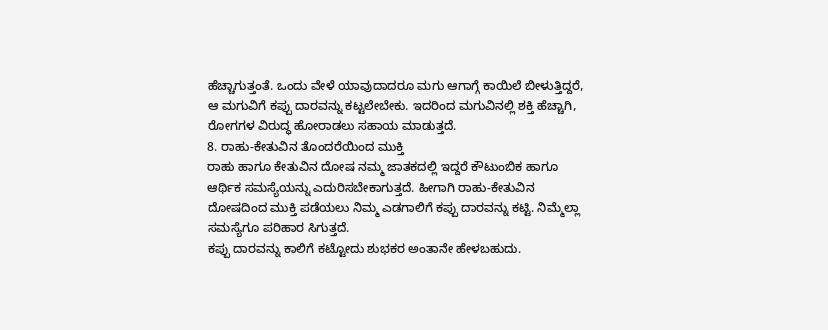ಹೆಚ್ಚಾಗುತ್ತಂತೆ. ಒಂದು ವೇಳೆ ಯಾವುದಾದರೂ ಮಗು ಆಗಾಗ್ಗೆ ಕಾಯಿಲೆ ಬೀಳುತ್ತಿದ್ದರೆ, ಆ ಮಗುವಿಗೆ ಕಪ್ಪು ದಾರವನ್ನು ಕಟ್ಟಲೇಬೇಕು. ಇದರಿಂದ ಮಗುವಿನಲ್ಲಿ ಶಕ್ತಿ ಹೆಚ್ಚಾಗಿ, ರೋಗಗಳ ವಿರುದ್ಧ ಹೋರಾಡಲು ಸಹಾಯ ಮಾಡುತ್ತದೆ.
8. ರಾಹು-ಕೇತುವಿನ ತೊಂದರೆಯಿಂದ ಮುಕ್ತಿ
ರಾಹು ಹಾಗೂ ಕೇತುವಿನ ದೋಷ ನಮ್ಮ ಜಾತಕದಲ್ಲಿ ಇದ್ದರೆ ಕೌಟುಂಬಿಕ ಹಾಗೂ ಆರ್ಥಿಕ ಸಮಸ್ಯೆಯನ್ನು ಎದುರಿಸಬೇಕಾಗುತ್ತದೆ. ಹೀಗಾಗಿ ರಾಹು-ಕೇತುವಿನ ದೋಷದಿಂದ ಮುಕ್ತಿ ಪಡೆಯಲು ನಿಮ್ಮ ಎಡಗಾಲಿಗೆ ಕಪ್ಪು ದಾರವನ್ನು ಕಟ್ಟಿ. ನಿಮ್ಮೆಲ್ಲಾ ಸಮಸ್ಯೆಗೂ ಪರಿಹಾರ ಸಿಗುತ್ತದೆ.
ಕಪ್ಪು ದಾರವನ್ನು ಕಾಲಿಗೆ ಕಟ್ಟೋದು ಶುಭಕರ ಅಂತಾನೇ ಹೇಳಬಹುದು.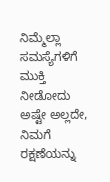ನಿಮ್ಮೆಲ್ಲಾ ಸಮಸ್ಯೆಗಳಿಗೆ ಮುಕ್ತಿ ನೀಡೋದು ಅಷ್ಟೇ ಅಲ್ಲದೇ, ನಿಮಗೆ ರಕ್ಷಣೆಯನ್ನು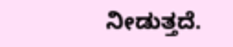ನೀಡುತ್ತದೆ.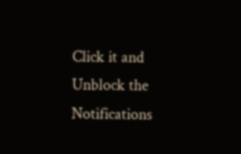Click it and Unblock the Notifications